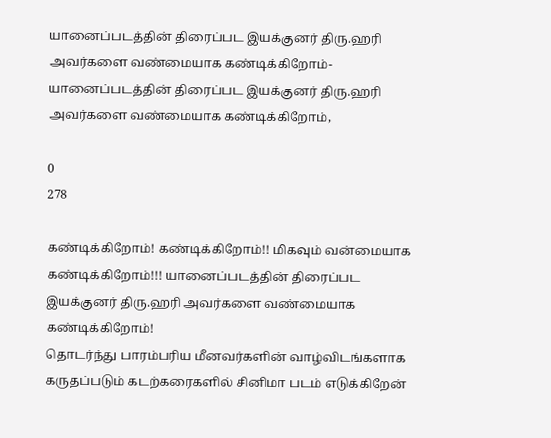யானைப்படத்தின் திரைப்பட இயக்குனர் திரு.ஹரி அவர்களை வண்மையாக கண்டிக்கிறோம்-யானைப்படத்தின் திரைப்பட இயக்குனர் திரு.ஹரி அவர்களை வண்மையாக கண்டிக்கிறோம்,

0
278

கண்டிக்கிறோம்! கண்டிக்கிறோம்!! மிகவும் வன்மையாக கண்டிக்கிறோம்!!! யானைப்படத்தின் திரைப்பட இயக்குனர் திரு.ஹரி அவர்களை வண்மையாக கண்டிக்கிறோம்!
தொடர்ந்து பாரம்பரிய மீனவர்களின் வாழ்விடங்களாக கருதப்படும் கடற்கரைகளில் சினிமா படம் எடுக்கிறேன்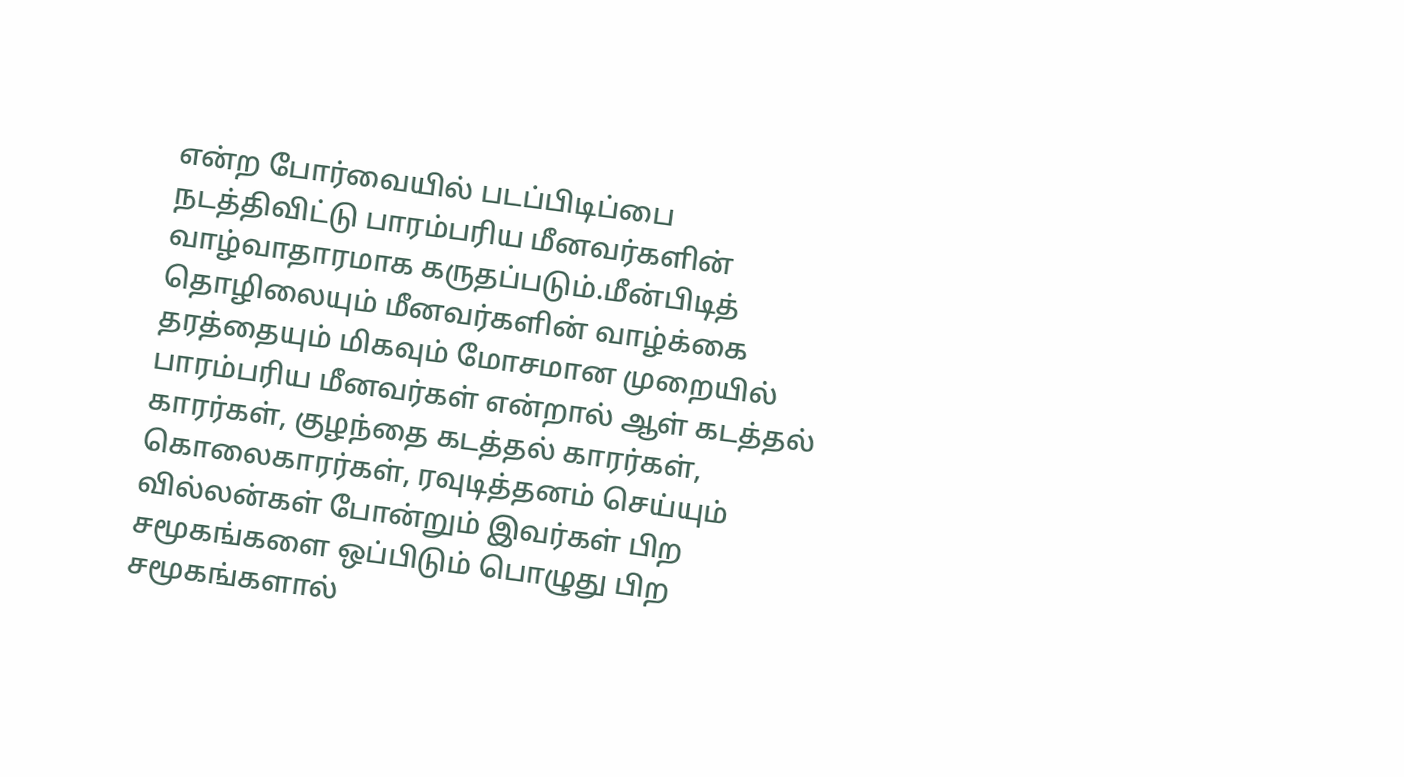என்ற போர்வையில் படப்பிடிப்பை நடத்திவிட்டு பாரம்பரிய மீனவர்களின் வாழ்வாதாரமாக கருதப்படும்.மீன்பிடித் தொழிலையும் மீனவர்களின் வாழ்க்கை தரத்தையும் மிகவும் மோசமான முறையில் பாரம்பரிய மீனவர்கள் என்றால் ஆள் கடத்தல் காரர்கள், குழந்தை கடத்தல் காரர்கள், கொலைகாரர்கள், ரவுடித்தனம் செய்யும் வில்லன்கள் போன்றும் இவர்கள் பிற சமூகங்களை ஒப்பிடும் பொழுது பிற சமூகங்களால்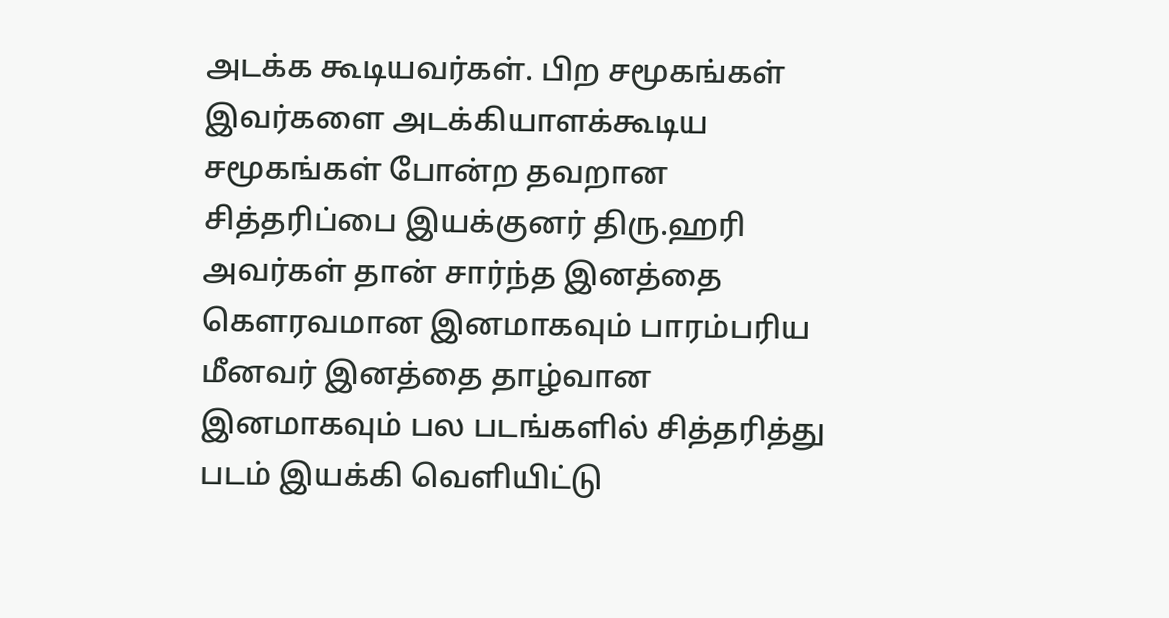அடக்க கூடியவர்கள். பிற சமூகங்கள் இவர்களை அடக்கியாளக்கூடிய சமூகங்கள் போன்ற தவறான சித்தரிப்பை இயக்குனர் திரு.ஹரி அவர்கள் தான் சார்ந்த இனத்தை கௌரவமான இனமாகவும் பாரம்பரிய மீனவர் இனத்தை தாழ்வான இனமாகவும் பல படங்களில் சித்தரித்து படம் இயக்கி வெளியிட்டு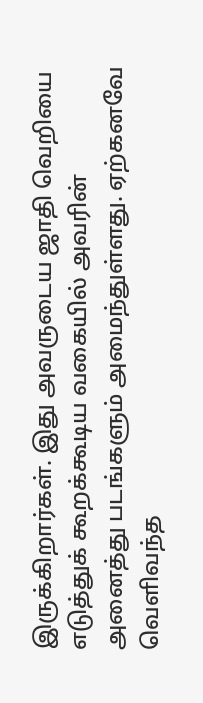இருக்கிறார்கள். இது அவருடைய ஜாதி வெறியை எடுத்துக் கூறக்கூடிய வகையில் அவரின் அனைத்து படங்களும் அமைந்துள்ளது. ஏற்கனவே வெளிவந்த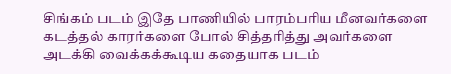சிங்கம் படம் இதே பாணியில் பாரம்பரிய மீனவர்களை கடத்தல் காரர்களை போல் சித்தரித்து அவர்களை அடக்கி வைக்கக்கூடிய கதையாக படம்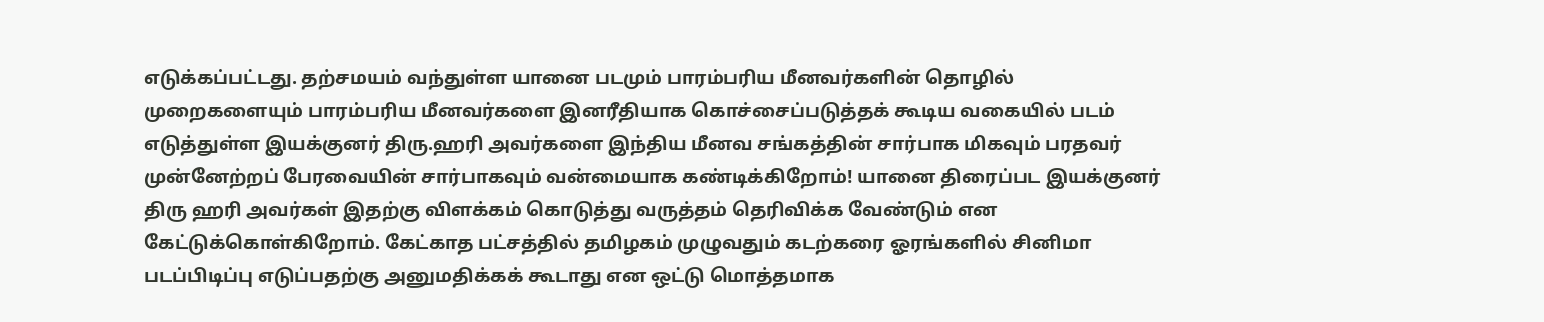எடுக்கப்பட்டது. தற்சமயம் வந்துள்ள யானை படமும் பாரம்பரிய மீனவர்களின் தொழில் முறைகளையும் பாரம்பரிய மீனவர்களை இனரீதியாக கொச்சைப்படுத்தக் கூடிய வகையில் படம் எடுத்துள்ள இயக்குனர் திரு.ஹரி அவர்களை இந்திய மீனவ சங்கத்தின் சார்பாக மிகவும் பரதவர் முன்னேற்றப் பேரவையின் சார்பாகவும் வன்மையாக கண்டிக்கிறோம்! யானை திரைப்பட இயக்குனர் திரு ஹரி அவர்கள் இதற்கு விளக்கம் கொடுத்து வருத்தம் தெரிவிக்க வேண்டும் என கேட்டுக்கொள்கிறோம். கேட்காத பட்சத்தில் தமிழகம் முழுவதும் கடற்கரை ஓரங்களில் சினிமா படப்பிடிப்பு எடுப்பதற்கு அனுமதிக்கக் கூடாது என ஒட்டு மொத்தமாக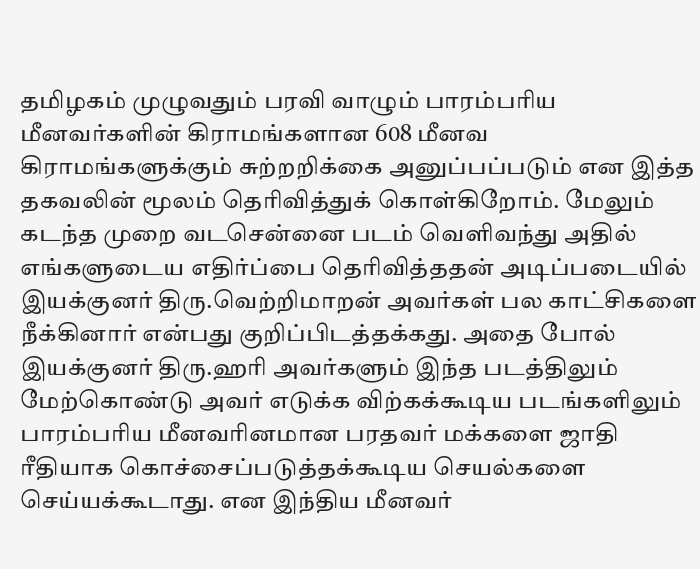தமிழகம் முழுவதும் பரவி வாழும் பாரம்பரிய மீனவர்களின் கிராமங்களான 608 மீனவ கிராமங்களுக்கும் சுற்றறிக்கை அனுப்பப்படும் என இத்த தகவலின் மூலம் தெரிவித்துக் கொள்கிறோம். மேலும் கடந்த முறை வடசென்னை படம் வெளிவந்து அதில் எங்களுடைய எதிர்ப்பை தெரிவித்ததன் அடிப்படையில் இயக்குனர் திரு.வெற்றிமாறன் அவர்கள் பல காட்சிகளை நீக்கினார் என்பது குறிப்பிடத்தக்கது. அதை போல் இயக்குனர் திரு.ஹரி அவர்களும் இந்த படத்திலும் மேற்கொண்டு அவர் எடுக்க விற்கக்கூடிய படங்களிலும் பாரம்பரிய மீனவரினமான பரதவர் மக்களை ஜாதி ரீதியாக கொச்சைப்படுத்தக்கூடிய செயல்களை செய்யக்கூடாது. என இந்திய மீனவர்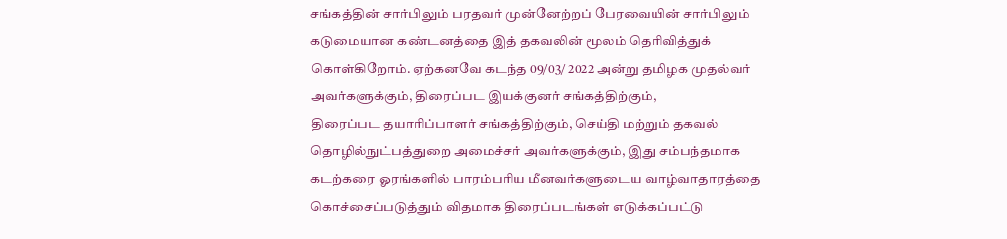சங்கத்தின் சார்பிலும் பரதவர் முன்னேற்றப் பேரவையின் சார்பிலும் கடுமையான கண்டனத்தை இத் தகவலின் மூலம் தெரிவித்துக் கொள்கிறோம். ஏற்கனவே கடந்த 09/03/ 2022 அன்று தமிழக முதல்வர் அவர்களுக்கும், திரைப்பட இயக்குனர் சங்கத்திற்கும்,
திரைப்பட தயாரிப்பாளர் சங்கத்திற்கும், செய்தி மற்றும் தகவல் தொழில்நுட்பத்துறை அமைச்சர் அவர்களுக்கும், இது சம்பந்தமாக கடற்கரை ஓரங்களில் பாரம்பரிய மீனவர்களுடைய வாழ்வாதாரத்தை கொச்சைப்படுத்தும் விதமாக திரைப்படங்கள் எடுக்கப்பட்டு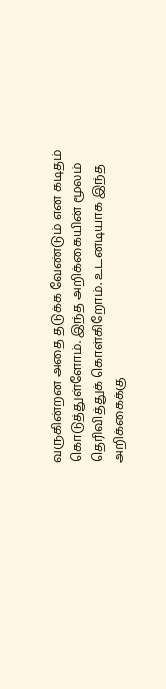வருகின்றன அதை தடுக்க வேண்டும் என கடிதம் கொடுத்துள்ளோம். இந்த அறிக்கையின் மூலம் தெரிவித்துக் கொள்கிறோம். உடனடியாக இந்த அறிக்கைக்கு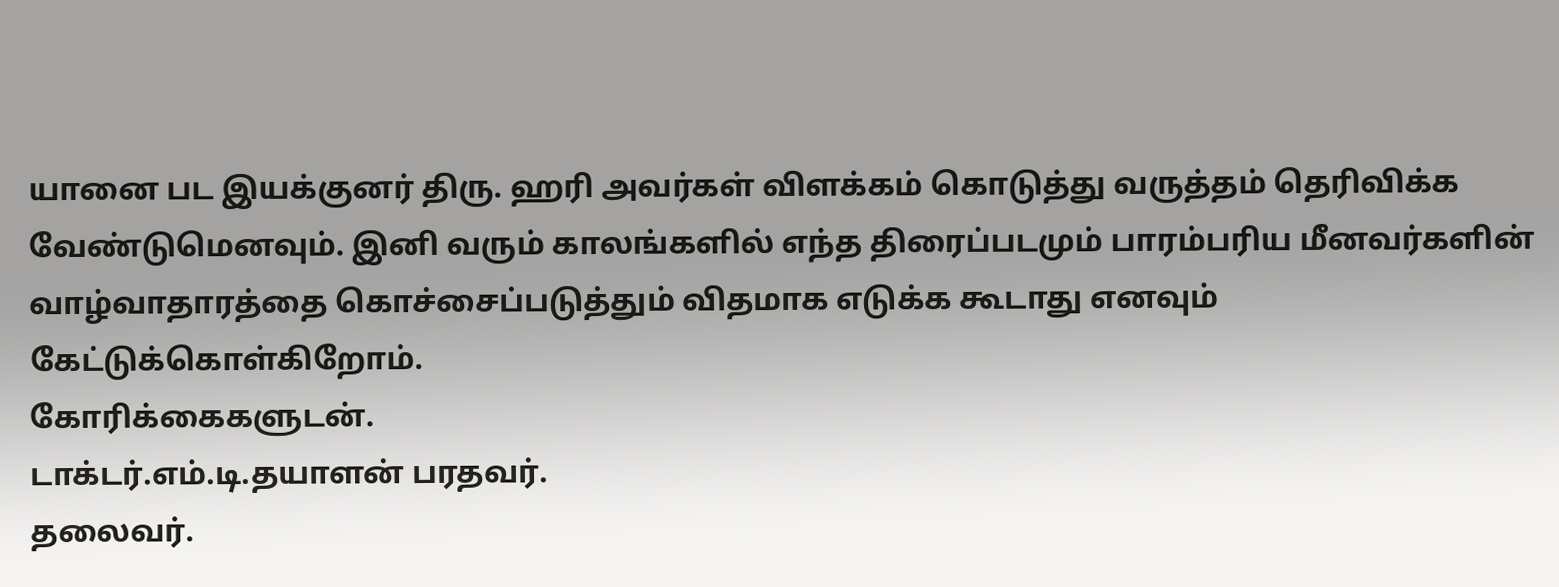யானை பட இயக்குனர் திரு. ஹரி அவர்கள் விளக்கம் கொடுத்து வருத்தம் தெரிவிக்க வேண்டுமெனவும். இனி வரும் காலங்களில் எந்த திரைப்படமும் பாரம்பரிய மீனவர்களின் வாழ்வாதாரத்தை கொச்சைப்படுத்தும் விதமாக எடுக்க கூடாது எனவும் கேட்டுக்கொள்கிறோம்.
கோரிக்கைகளுடன்.
டாக்டர்.எம்.டி.தயாளன் பரதவர்.
தலைவர்.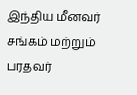இந்திய மீனவர் சங்கம் மற்றும் பரதவர்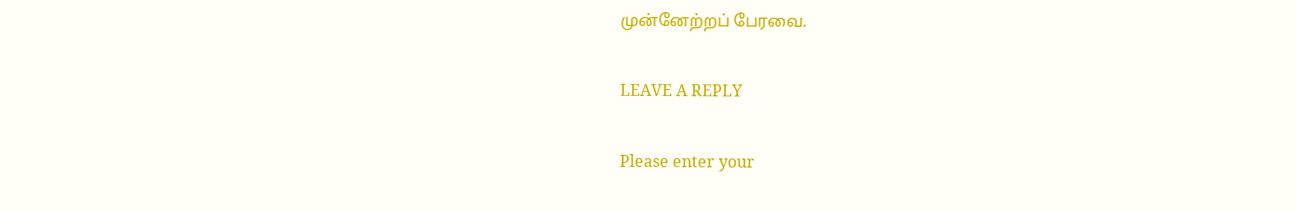முன்னேற்றப் பேரவை.

LEAVE A REPLY

Please enter your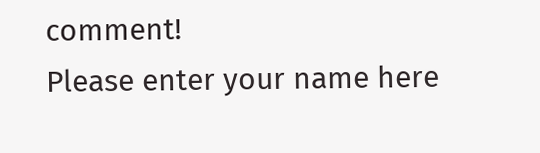comment!
Please enter your name here